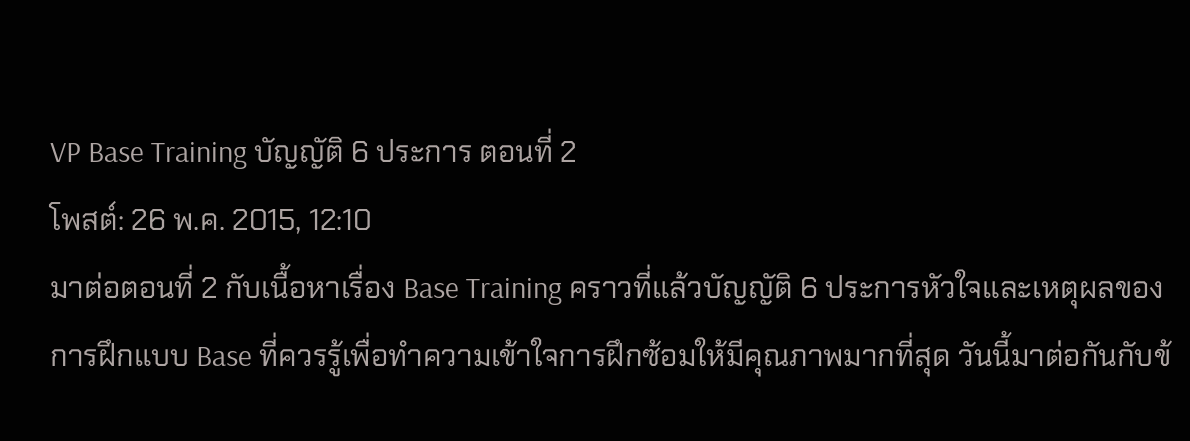VP Base Training บัญญัติ 6 ประการ ตอนที่ 2
โพสต์: 26 พ.ค. 2015, 12:10
มาต่อตอนที่ 2 กับเนื้อหาเรื่อง Base Training คราวที่แล้วบัญญัติ 6 ประการหัวใจและเหตุผลของการฝึกแบบ Base ที่ควรรู้เพื่อทำความเข้าใจการฝึกซ้อมให้มีคุณภาพมากที่สุด วันนี้มาต่อกันกับข้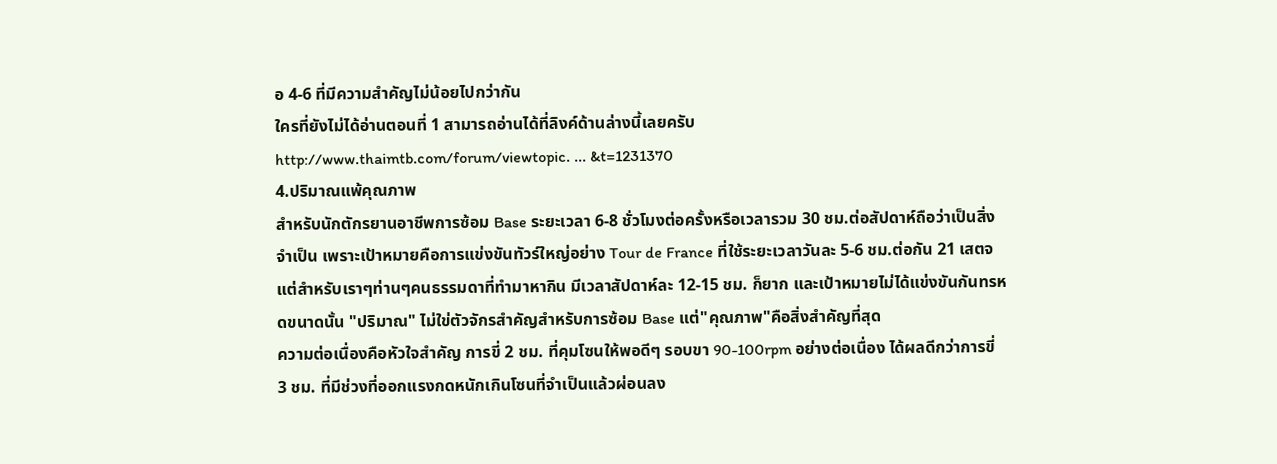อ 4-6 ที่มีความสำคัญไม่น้อยไปกว่ากัน
ใครที่ยังไม่ได้อ่านตอนที่ 1 สามารถอ่านได้ที่ลิงค์ด้านล่างนี้เลยครับ
http://www.thaimtb.com/forum/viewtopic. ... &t=1231370
4.ปริมาณแพ้คุณภาพ
สำหรับนักตักรยานอาชีพการซ้อม Base ระยะเวลา 6-8 ชั่วโมงต่อครั้งหรือเวลารวม 30 ชม.ต่อสัปดาห์ถือว่าเป็นสิ่งจำเป็น เพราะเป้าหมายคือการแข่งขันทัวร์ใหญ่อย่าง Tour de France ที่ใช้ระยะเวลาวันละ 5-6 ชม.ต่อกัน 21 เสตจ แต่สำหรับเราๆท่านๆคนธรรมดาที่ทำมาหากิน มีเวลาสัปดาห์ละ 12-15 ชม. ก็ยาก และเป้าหมายไม่ได้แข่งขันกันทรหดขนาดนั้น "ปริมาณ" ไม่ใข่ตัวจักรสำคัญสำหรับการซ้อม Base แต่"คุณภาพ"คือสิ่งสำคัญที่สุด
ความต่อเนื่องคือหัวใจสำคัญ การขี่ 2 ชม. ที่คุมโซนให้พอดีๆ รอบขา 90-100rpm อย่างต่อเนื่อง ได้ผลดีกว่าการขี่ 3 ชม. ที่มีช่วงที่ออกแรงกดหนักเกินโซนที่จำเป็นแล้วผ่อนลง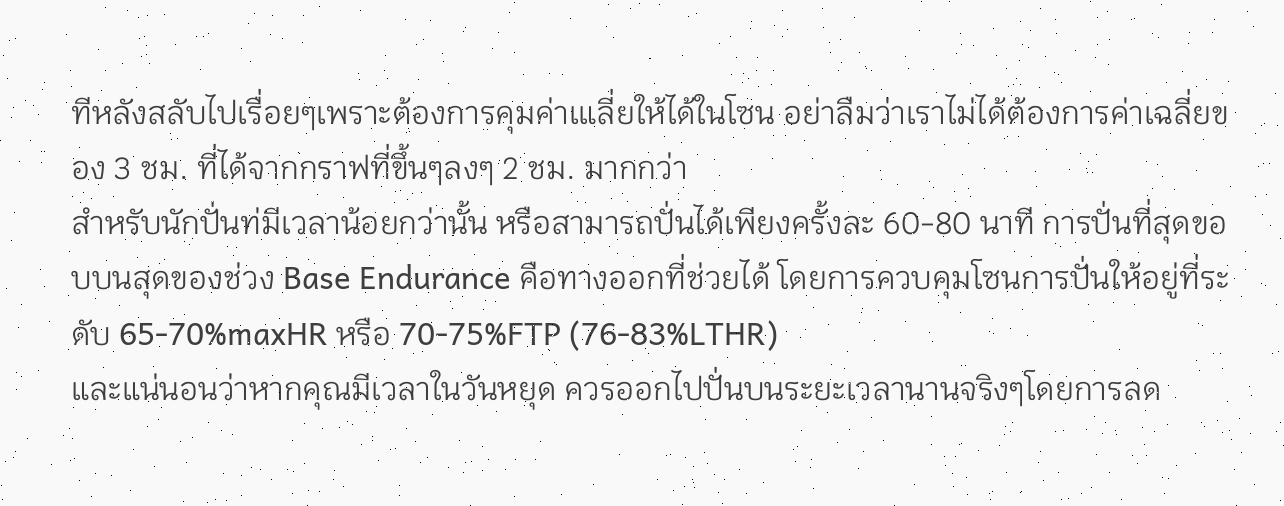ทีหลังสลับไปเรื่อยๆเพราะต้องการคุมค่าเแลี่ยให้ได้ในโซน อย่าลืมว่าเราไม่ได้ต้องการค่าเฉลี่ยของ 3 ชม. ที่ได้จากกราฟที่ขึ้นๆลงๆ 2 ชม. มากกว่า
สำหรับนักปั่นท่มีเวลาน้อยกว่านั้น หรือสามารถปั่นได้เพียงครั้งละ 60-80 นาที การปั่นที่สุดขอบบนสุดของช่วง Base Endurance คือทางออกที่ช่วยได้ โดยการควบคุมโซนการปั่นให้อยู่ที่ระดับ 65-70%maxHR หรือ 70-75%FTP (76-83%LTHR)
และแน่นอนว่าหากคุณมีเวลาในวันหยุด ควรออกไปปั่นบนระยะเวลานานจริงๆโดยการลด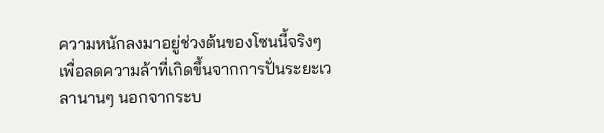ความหนักลงมาอยู่ช่วงต้นของโซนนี้จริงๆเพื่อลดความล้าที่เกิดขึ้นจากการปั่นระยะเวลานานๆ นอกจากระบ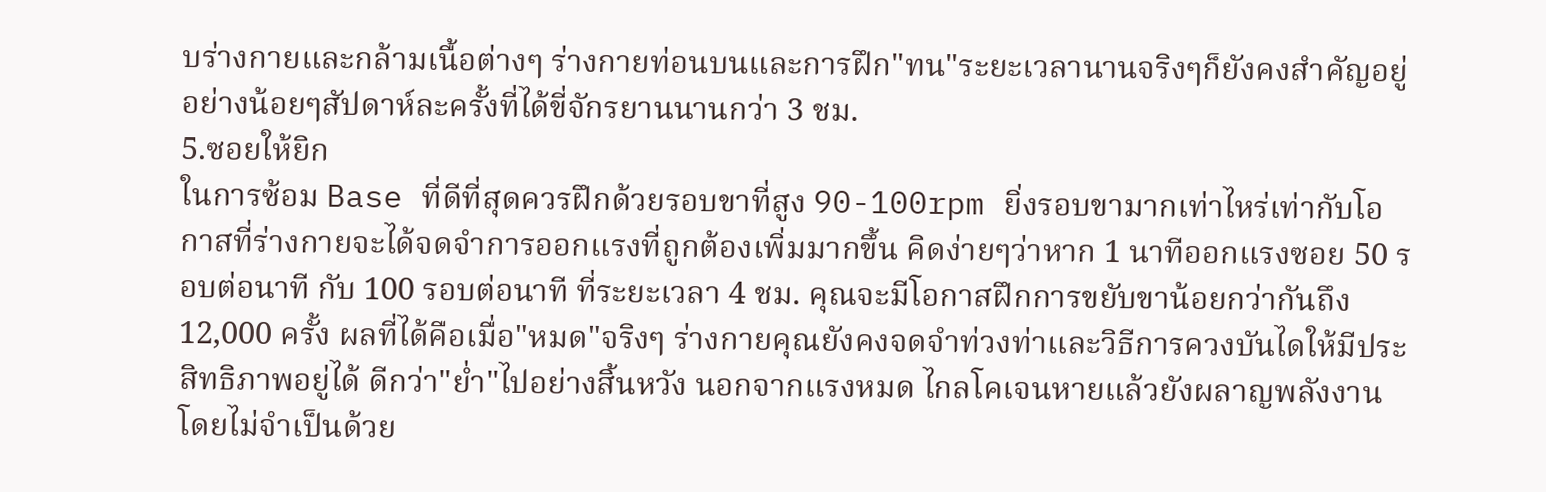บร่างกายและกล้ามเนื้อต่างๆ ร่างกายท่อนบนและการฝึก"ทน"ระยะเวลานานจริงๆก็ยังคงสำคัญอยู่อย่างน้อยๆสัปดาห์ละครั้งที่ได้ขี่จักรยานนานกว่า 3 ชม.
5.ซอยให้ยิก
ในการซ้อม Base ที่ดีที่สุดควรฝึกด้วยรอบขาที่สูง 90-100rpm ยิ่งรอบขามากเท่าไหร่เท่ากับโอกาสที่ร่างกายจะได้จดจำการออกแรงที่ถูกต้องเพิ่มมากขึ้น คิดง่ายๆว่าหาก 1 นาทีออกแรงซอย 50 รอบต่อนาที กับ 100 รอบต่อนาที ที่ระยะเวลา 4 ชม. คุณจะมีโอกาสฝึกการขยับขาน้อยกว่ากันถึง 12,000 ครั้ง ผลที่ได้คือเมื่อ"หมด"จริงๆ ร่างกายคุณยังคงจดจำท่วงท่าและวิธีการควงบันไดให้มีประสิทธิภาพอยู่ได้ ดีกว่า"ย่ำ"ไปอย่างสิ้นหวัง นอกจากแรงหมด ไกลโคเจนหายแล้วยังผลาญพลังงานโดยไม่จำเป็นด้วย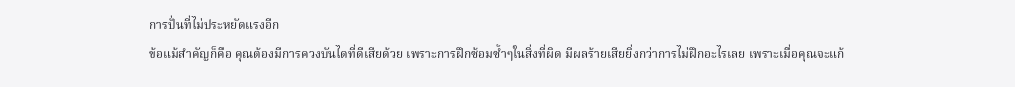การปั่นที่ไม่ประหยัดแรงอีก
ข้อแม้สำคัญก็คือ คุณต้องมีการควงบันไดที่ดีเสียด้วย เพราะการฝึกซ้อมซ้ำๆในสิ่งที่ผิด มีผลร้ายเสียยิ่งกว่าการไม่ฝึกอะไรเลย เพราะเมื่อคุณจะแก้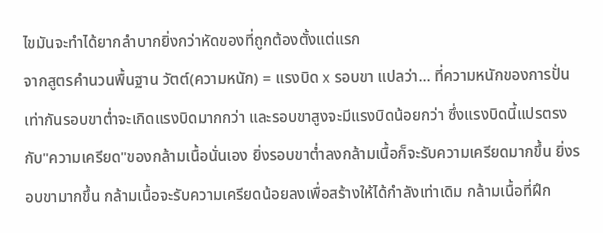ไขมันจะทำได้ยากลำบากยิ่งกว่าหัดของที่ถูกต้องตั้งแต่แรก
จากสูตรคำนวนพื้นฐาน วัตต์(ความหนัก) = แรงบิด x รอบขา แปลว่า... ที่ความหนักของการปั่นเท่ากันรอบขาต่ำจะเกิดแรงบิดมากกว่า และรอบขาสูงจะมีแรงบิดน้อยกว่า ซึ่งแรงบิดนี้แปรตรงกับ"ความเครียด"ของกล้ามเนื้อนั่นเอง ยิ่งรอบขาต่ำลงกล้ามเนื้อก็จะรับความเครียดมากขึ้น ยิ่งรอบขามากขึ้น กล้ามเนื้อจะรับความเครียดน้อยลงเพื่อสร้างให้ได้กำลังเท่าเดิม กล้ามเนื้อที่ฝึก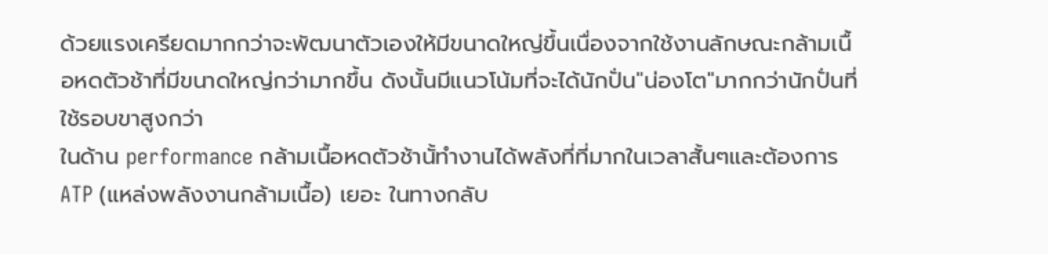ด้วยแรงเครียดมากกว่าจะพัฒนาตัวเองให้มีขนาดใหญ่ขึ้นเนื่องจากใช้งานลักษณะกล้ามเนื้อหดตัวช้าที่มีขนาดใหญ่กว่ามากขึ้น ดังนั้นมีแนวโน้มที่จะได้นักปั่น"น่องโต"มากกว่านักปั่นที่ใช้รอบขาสูงกว่า
ในด้าน performance กล้ามเนื้อหดตัวช้านั้ทำงานได้พลังที่ที่มากในเวลาสั้นๆและต้องการ ATP (แหล่งพลังงานกล้ามเนื้อ) เยอะ ในทางกลับ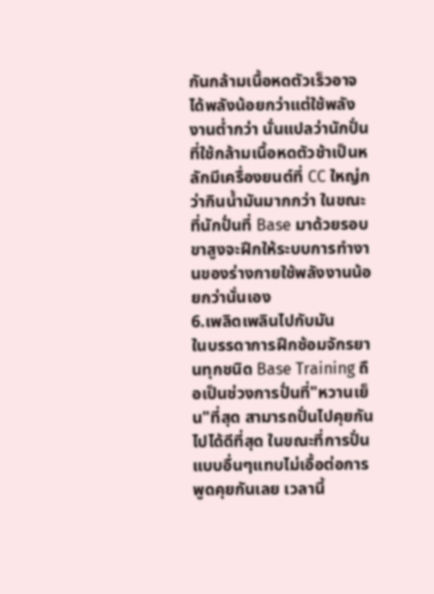กันกล้ามเนื้อหดตัวเร็วอาจได้พลังน้อยกว่าแต่ใช้พลังงานต่ำกว่า นั่นแปลว่านักปั่นที่ใช้กล้ามเนื้อหดตัวช้าเป็นหลักมีเครื่องยนต์ที่ CC ใหญ่กว่ากินน้ำมันมากกว่า ในขณะที่นักปั่นที่ Base มาด้วยรอบขาสูงจะฝึกให้ระบบการทำงานของร่างกายใช้พลังงานน้อยกว่านั่นเอง
6.เพลิดเพลินไปกับมัน
ในบรรดาการฝึกซ้อมจักรยานทุกชนิด Base Training ถือเป็นช่วงการปั่นที่"หวานเย็น"ที่สุด สามารถปั่นไปคุยกันไปได้ดีที่สุด ในขณะที่การปั่นแบบอื่นๆแทบไม่เอื้อต่อการพูดคุยกันเลย เวลานี้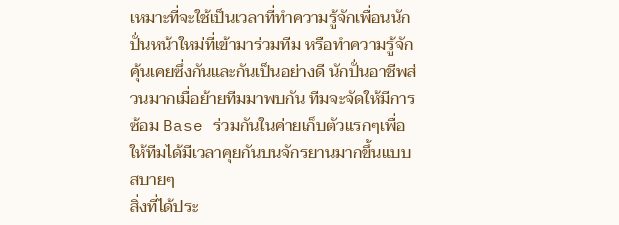เหมาะที่จะใช้เป็นเวลาที่ทำความรู้จักเพื่อนนักปั่นหน้าใหม่ที่เข้ามาร่วมทีม หรือทำความรู้จักคุ้นเคยซึ่งกันและกันเป็นอย่างดี นักปั่นอาชีพส่วนมากเมื่อย้ายทีมมาพบกัน ทีมจะจัดให้มีการซ้อม Base ร่วมกันในค่ายเก็บตัวแรกๆเพื่อให้ทีมได้มีเวลาคุยกันบนจักรยานมากขึ้นแบบสบายๆ
สิ่งที่ได้ประ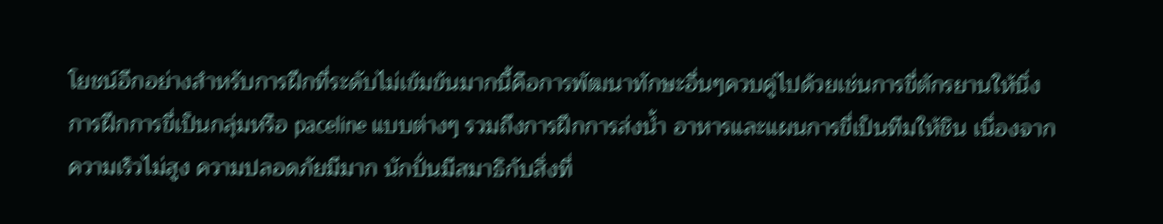โยชน์อีกอย่างสำหรับการฝึกที่ระดับไม่เข้มข้นมากนี้คือการพัฒนาทักษะอื่นๆควบคู่ไปด้วยเช่นการขี่ตักรยานให้นิ่ง การฝึกการขี่เป็นกลุ่มหรือ paceline แบบต่างๆ รวมถึงการฝึกการส่งน้ำ อาหารและแผนการขี่เป็นทีมให้ชิน เนื่องจากความเร็วไม่สูง ความปลอดภัยมีมาก นักปั่นมีสมาธิกับสิ่งที่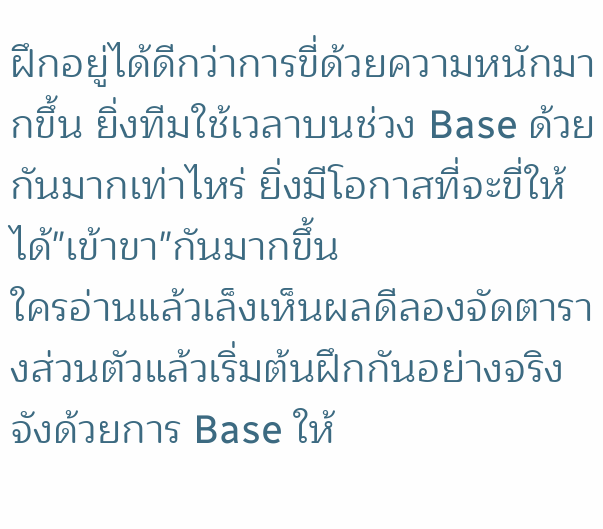ฝึกอยู่ได้ดีกว่าการขี่ด้วยความหนักมากขึ้น ยิ่งทีมใช้เวลาบนช่วง Base ด้วยกันมากเท่าไหร่ ยิ่งมีโอกาสที่จะขี่ให้ได้"เข้าขา"กันมากขึ้น
ใครอ่านแล้วเล็งเห็นผลดีลองจัดตารางส่วนตัวแล้วเริ่มต้นฝึกกันอย่างจริงจังด้วยการ Base ให้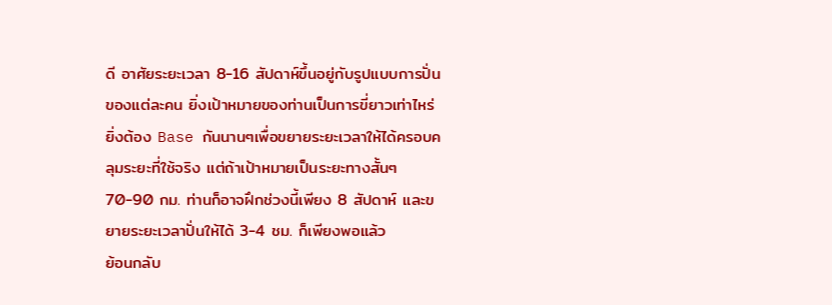ดี อาศัยระยะเวลา 8-16 สัปดาห์ขึ้นอยู่กับรูปแบบการปั่นของแต่ละคน ยิ่งเป้าหมายของท่านเป็นการขี่ยาวเท่าไหร่ยิ่งต้อง Base กันนานๆเพื่อขยายระยะเวลาให้ได้ครอบคลุมระยะที่ใช้จริง แต่ถ้าเป้าหมายเป็นระยะทางสั้นๆ 70-90 กม. ท่านก็อาจฝึกช่วงนี้เพียง 8 สัปดาห์ และขยายระยะเวลาปั่นให้ได้ 3-4 ชม. ก็เพียงพอแล้ว
ย้อนกลับ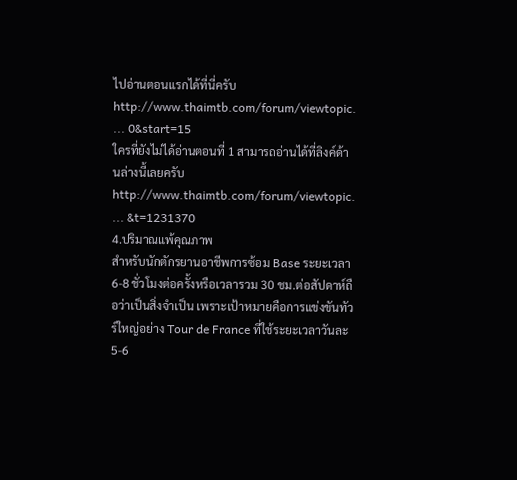ไปอ่านตอนแรกได้ที่นี่ครับ
http://www.thaimtb.com/forum/viewtopic. ... 0&start=15
ใครที่ยังไม่ได้อ่านตอนที่ 1 สามารถอ่านได้ที่ลิงค์ด้านล่างนี้เลยครับ
http://www.thaimtb.com/forum/viewtopic. ... &t=1231370
4.ปริมาณแพ้คุณภาพ
สำหรับนักตักรยานอาชีพการซ้อม Base ระยะเวลา 6-8 ชั่วโมงต่อครั้งหรือเวลารวม 30 ชม.ต่อสัปดาห์ถือว่าเป็นสิ่งจำเป็น เพราะเป้าหมายคือการแข่งขันทัวร์ใหญ่อย่าง Tour de France ที่ใช้ระยะเวลาวันละ 5-6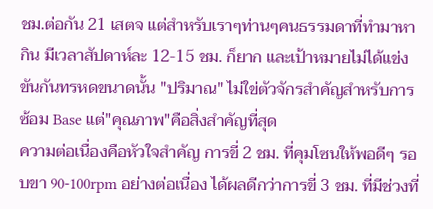ชม.ต่อกัน 21 เสตจ แต่สำหรับเราๆท่านๆคนธรรมดาที่ทำมาหากิน มีเวลาสัปดาห์ละ 12-15 ชม. ก็ยาก และเป้าหมายไม่ได้แข่งขันกันทรหดขนาดนั้น "ปริมาณ" ไม่ใข่ตัวจักรสำคัญสำหรับการซ้อม Base แต่"คุณภาพ"คือสิ่งสำคัญที่สุด
ความต่อเนื่องคือหัวใจสำคัญ การขี่ 2 ชม. ที่คุมโซนให้พอดีๆ รอบขา 90-100rpm อย่างต่อเนื่อง ได้ผลดีกว่าการขี่ 3 ชม. ที่มีช่วงที่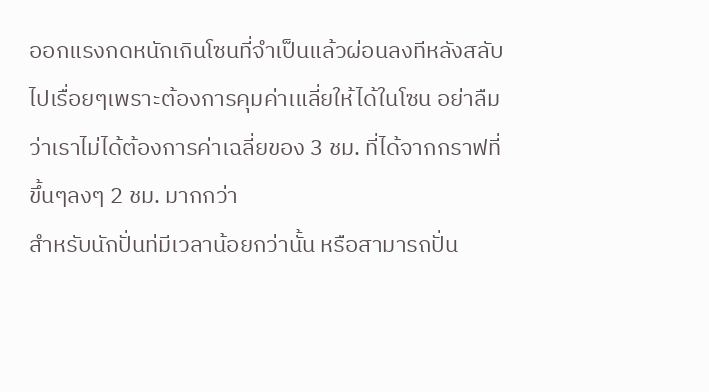ออกแรงกดหนักเกินโซนที่จำเป็นแล้วผ่อนลงทีหลังสลับไปเรื่อยๆเพราะต้องการคุมค่าเแลี่ยให้ได้ในโซน อย่าลืมว่าเราไม่ได้ต้องการค่าเฉลี่ยของ 3 ชม. ที่ได้จากกราฟที่ขึ้นๆลงๆ 2 ชม. มากกว่า
สำหรับนักปั่นท่มีเวลาน้อยกว่านั้น หรือสามารถปั่น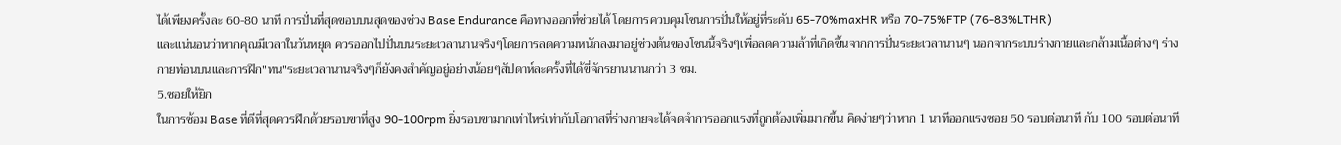ได้เพียงครั้งละ 60-80 นาที การปั่นที่สุดขอบบนสุดของช่วง Base Endurance คือทางออกที่ช่วยได้ โดยการควบคุมโซนการปั่นให้อยู่ที่ระดับ 65-70%maxHR หรือ 70-75%FTP (76-83%LTHR)
และแน่นอนว่าหากคุณมีเวลาในวันหยุด ควรออกไปปั่นบนระยะเวลานานจริงๆโดยการลดความหนักลงมาอยู่ช่วงต้นของโซนนี้จริงๆเพื่อลดความล้าที่เกิดขึ้นจากการปั่นระยะเวลานานๆ นอกจากระบบร่างกายและกล้ามเนื้อต่างๆ ร่างกายท่อนบนและการฝึก"ทน"ระยะเวลานานจริงๆก็ยังคงสำคัญอยู่อย่างน้อยๆสัปดาห์ละครั้งที่ได้ขี่จักรยานนานกว่า 3 ชม.
5.ซอยให้ยิก
ในการซ้อม Base ที่ดีที่สุดควรฝึกด้วยรอบขาที่สูง 90-100rpm ยิ่งรอบขามากเท่าไหร่เท่ากับโอกาสที่ร่างกายจะได้จดจำการออกแรงที่ถูกต้องเพิ่มมากขึ้น คิดง่ายๆว่าหาก 1 นาทีออกแรงซอย 50 รอบต่อนาที กับ 100 รอบต่อนาที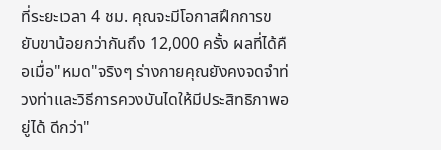ที่ระยะเวลา 4 ชม. คุณจะมีโอกาสฝึกการขยับขาน้อยกว่ากันถึง 12,000 ครั้ง ผลที่ได้คือเมื่อ"หมด"จริงๆ ร่างกายคุณยังคงจดจำท่วงท่าและวิธีการควงบันไดให้มีประสิทธิภาพอยู่ได้ ดีกว่า"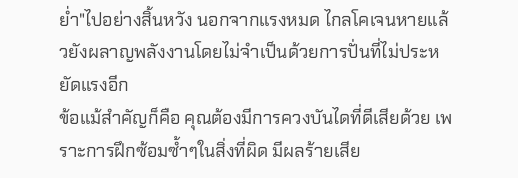ย่ำ"ไปอย่างสิ้นหวัง นอกจากแรงหมด ไกลโคเจนหายแล้วยังผลาญพลังงานโดยไม่จำเป็นด้วยการปั่นที่ไม่ประหยัดแรงอีก
ข้อแม้สำคัญก็คือ คุณต้องมีการควงบันไดที่ดีเสียด้วย เพราะการฝึกซ้อมซ้ำๆในสิ่งที่ผิด มีผลร้ายเสีย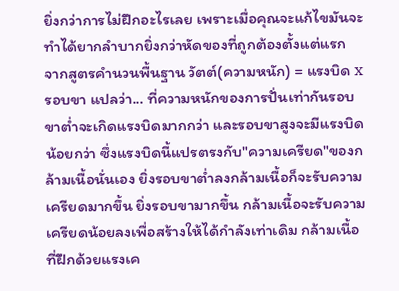ยิ่งกว่าการไม่ฝึกอะไรเลย เพราะเมื่อคุณจะแก้ไขมันจะทำได้ยากลำบากยิ่งกว่าหัดของที่ถูกต้องตั้งแต่แรก
จากสูตรคำนวนพื้นฐาน วัตต์(ความหนัก) = แรงบิด x รอบขา แปลว่า... ที่ความหนักของการปั่นเท่ากันรอบขาต่ำจะเกิดแรงบิดมากกว่า และรอบขาสูงจะมีแรงบิดน้อยกว่า ซึ่งแรงบิดนี้แปรตรงกับ"ความเครียด"ของกล้ามเนื้อนั่นเอง ยิ่งรอบขาต่ำลงกล้ามเนื้อก็จะรับความเครียดมากขึ้น ยิ่งรอบขามากขึ้น กล้ามเนื้อจะรับความเครียดน้อยลงเพื่อสร้างให้ได้กำลังเท่าเดิม กล้ามเนื้อที่ฝึกด้วยแรงเค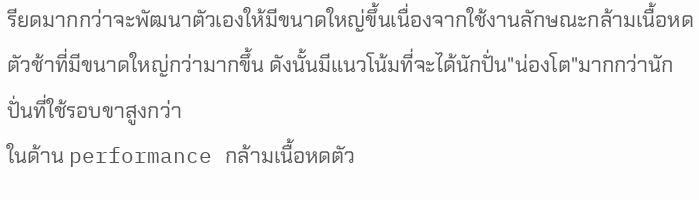รียดมากกว่าจะพัฒนาตัวเองให้มีขนาดใหญ่ขึ้นเนื่องจากใช้งานลักษณะกล้ามเนื้อหดตัวช้าที่มีขนาดใหญ่กว่ามากขึ้น ดังนั้นมีแนวโน้มที่จะได้นักปั่น"น่องโต"มากกว่านักปั่นที่ใช้รอบขาสูงกว่า
ในด้าน performance กล้ามเนื้อหดตัว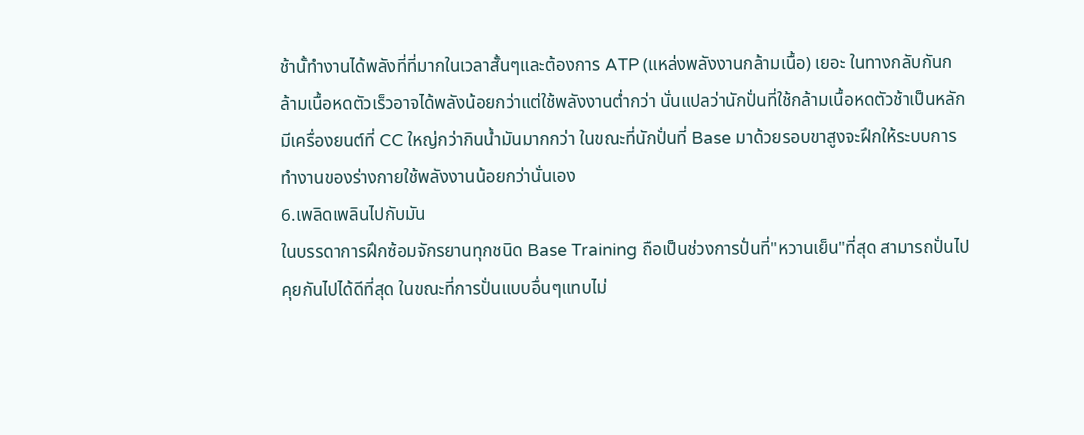ช้านั้ทำงานได้พลังที่ที่มากในเวลาสั้นๆและต้องการ ATP (แหล่งพลังงานกล้ามเนื้อ) เยอะ ในทางกลับกันกล้ามเนื้อหดตัวเร็วอาจได้พลังน้อยกว่าแต่ใช้พลังงานต่ำกว่า นั่นแปลว่านักปั่นที่ใช้กล้ามเนื้อหดตัวช้าเป็นหลักมีเครื่องยนต์ที่ CC ใหญ่กว่ากินน้ำมันมากกว่า ในขณะที่นักปั่นที่ Base มาด้วยรอบขาสูงจะฝึกให้ระบบการทำงานของร่างกายใช้พลังงานน้อยกว่านั่นเอง
6.เพลิดเพลินไปกับมัน
ในบรรดาการฝึกซ้อมจักรยานทุกชนิด Base Training ถือเป็นช่วงการปั่นที่"หวานเย็น"ที่สุด สามารถปั่นไปคุยกันไปได้ดีที่สุด ในขณะที่การปั่นแบบอื่นๆแทบไม่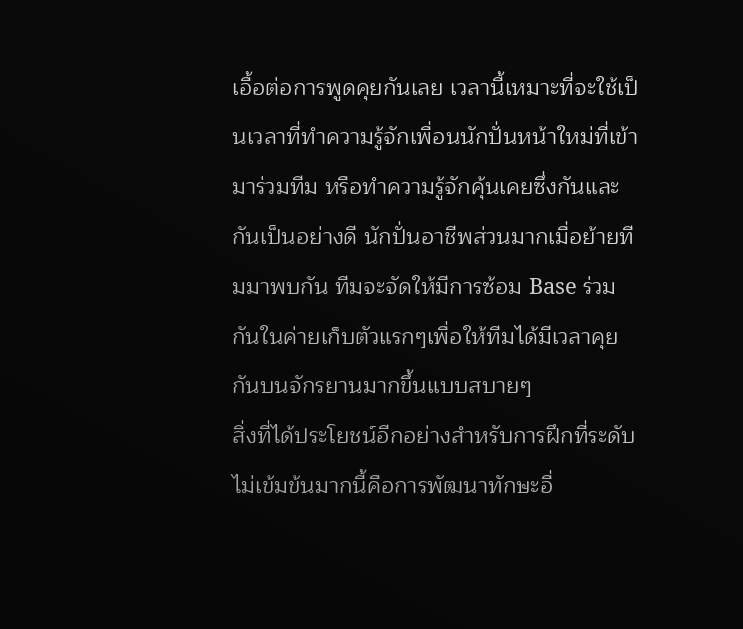เอื้อต่อการพูดคุยกันเลย เวลานี้เหมาะที่จะใช้เป็นเวลาที่ทำความรู้จักเพื่อนนักปั่นหน้าใหม่ที่เข้ามาร่วมทีม หรือทำความรู้จักคุ้นเคยซึ่งกันและกันเป็นอย่างดี นักปั่นอาชีพส่วนมากเมื่อย้ายทีมมาพบกัน ทีมจะจัดให้มีการซ้อม Base ร่วมกันในค่ายเก็บตัวแรกๆเพื่อให้ทีมได้มีเวลาคุยกันบนจักรยานมากขึ้นแบบสบายๆ
สิ่งที่ได้ประโยชน์อีกอย่างสำหรับการฝึกที่ระดับไม่เข้มข้นมากนี้คือการพัฒนาทักษะอื่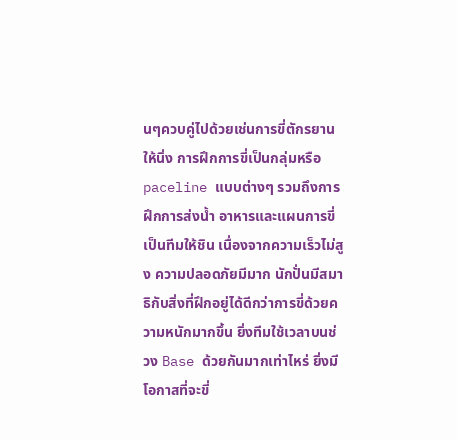นๆควบคู่ไปด้วยเช่นการขี่ตักรยานให้นิ่ง การฝึกการขี่เป็นกลุ่มหรือ paceline แบบต่างๆ รวมถึงการฝึกการส่งน้ำ อาหารและแผนการขี่เป็นทีมให้ชิน เนื่องจากความเร็วไม่สูง ความปลอดภัยมีมาก นักปั่นมีสมาธิกับสิ่งที่ฝึกอยู่ได้ดีกว่าการขี่ด้วยความหนักมากขึ้น ยิ่งทีมใช้เวลาบนช่วง Base ด้วยกันมากเท่าไหร่ ยิ่งมีโอกาสที่จะขี่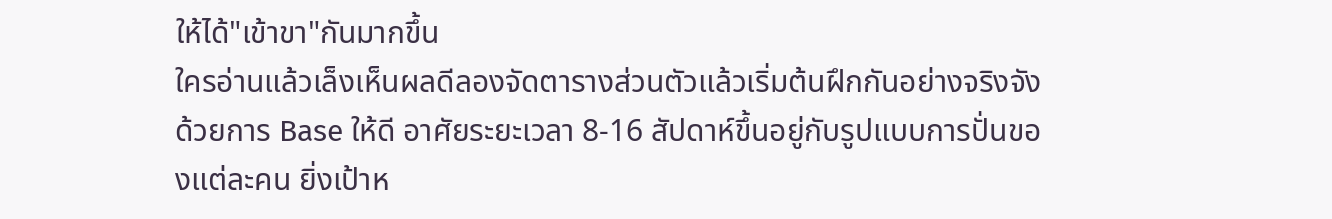ให้ได้"เข้าขา"กันมากขึ้น
ใครอ่านแล้วเล็งเห็นผลดีลองจัดตารางส่วนตัวแล้วเริ่มต้นฝึกกันอย่างจริงจังด้วยการ Base ให้ดี อาศัยระยะเวลา 8-16 สัปดาห์ขึ้นอยู่กับรูปแบบการปั่นของแต่ละคน ยิ่งเป้าห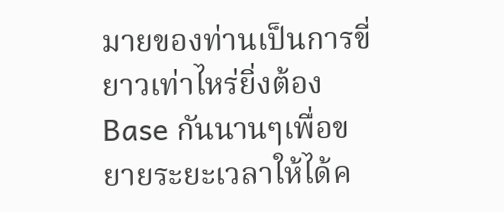มายของท่านเป็นการขี่ยาวเท่าไหร่ยิ่งต้อง Base กันนานๆเพื่อขยายระยะเวลาให้ได้ค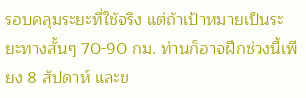รอบคลุมระยะที่ใช้จริง แต่ถ้าเป้าหมายเป็นระยะทางสั้นๆ 70-90 กม. ท่านก็อาจฝึกช่วงนี้เพียง 8 สัปดาห์ และข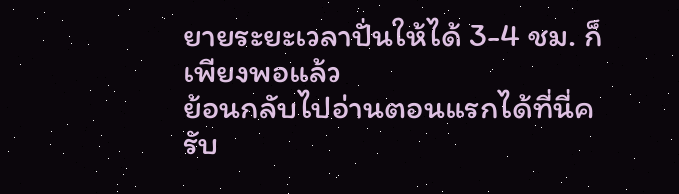ยายระยะเวลาปั่นให้ได้ 3-4 ชม. ก็เพียงพอแล้ว
ย้อนกลับไปอ่านตอนแรกได้ที่นี่ครับ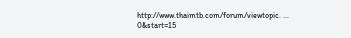http://www.thaimtb.com/forum/viewtopic. ... 0&start=15